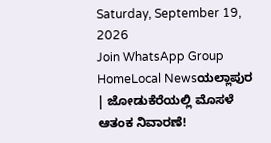Saturday, September 19, 2026
Join WhatsApp Group
HomeLocal Newsಯಲ್ಲಾಪುರ | ಜೋಡುಕೆರೆಯಲ್ಲಿ ಮೊಸಳೆ ಆತಂಕ ನಿವಾರಣೆ!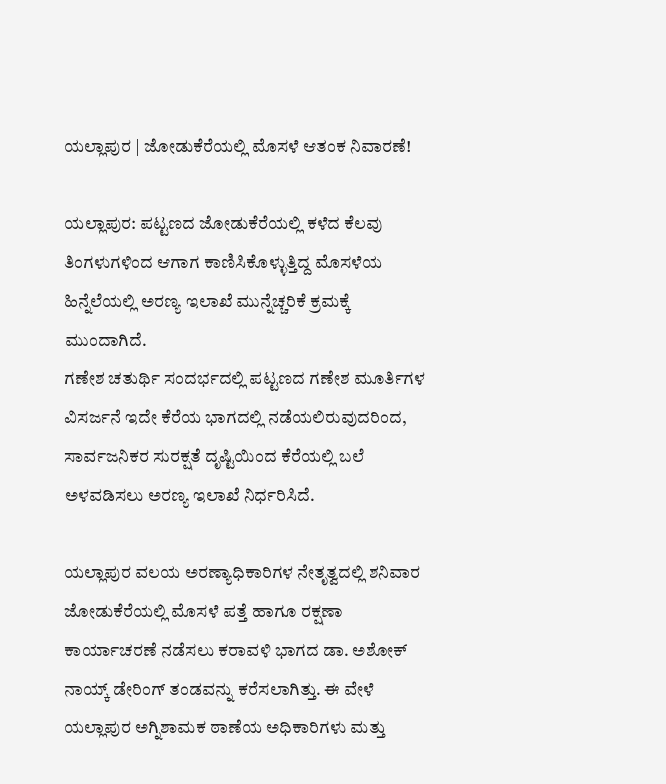ಯಲ್ಲಾಪುರ | ಜೋಡುಕೆರೆಯಲ್ಲಿ ಮೊಸಳೆ ಆತಂಕ ನಿವಾರಣೆ!

ಯಲ್ಲಾಪುರ: ಪಟ್ಟಣದ ಜೋಡುಕೆರೆಯಲ್ಲಿ ಕಳೆದ ಕೆಲವು ತಿಂಗಳುಗಳಿಂದ ಆಗಾಗ ಕಾಣಿಸಿಕೊಳ್ಳುತ್ತಿದ್ದ ಮೊಸಳೆಯ ಹಿನ್ನೆಲೆಯಲ್ಲಿ ಅರಣ್ಯ ಇಲಾಖೆ ಮುನ್ನೆಚ್ಚರಿಕೆ ಕ್ರಮಕ್ಕೆ ಮುಂದಾಗಿದೆ.
ಗಣೇಶ ಚತುರ್ಥಿ ಸಂದರ್ಭದಲ್ಲಿ ಪಟ್ಟಣದ ಗಣೇಶ ಮೂರ್ತಿಗಳ ವಿಸರ್ಜನೆ ಇದೇ ಕೆರೆಯ ಭಾಗದಲ್ಲಿ ನಡೆಯಲಿರುವುದರಿಂದ, ಸಾರ್ವಜನಿಕರ ಸುರಕ್ಷತೆ ದೃಷ್ಟಿಯಿಂದ ಕೆರೆಯಲ್ಲಿ ಬಲೆ ಅಳವಡಿಸಲು ಅರಣ್ಯ ಇಲಾಖೆ ನಿರ್ಧರಿಸಿದೆ.

ಯಲ್ಲಾಪುರ ವಲಯ ಅರಣ್ಯಾಧಿಕಾರಿಗಳ ನೇತೃತ್ವದಲ್ಲಿ ಶನಿವಾರ ಜೋಡುಕೆರೆಯಲ್ಲಿ ಮೊಸಳೆ ಪತ್ತೆ ಹಾಗೂ ರಕ್ಷಣಾ ಕಾರ್ಯಾಚರಣೆ ನಡೆಸಲು ಕರಾವಳಿ ಭಾಗದ ಡಾ. ಅಶೋಕ್ ನಾಯ್ಕ್ ಡೇರಿಂಗ್ ತಂಡವನ್ನು ಕರೆಸಲಾಗಿತ್ತು. ಈ ವೇಳೆ ಯಲ್ಲಾಪುರ ಅಗ್ನಿಶಾಮಕ ಠಾಣೆಯ ಅಧಿಕಾರಿಗಳು ಮತ್ತು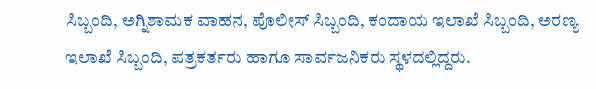ಸಿಬ್ಬಂದಿ, ಅಗ್ನಿಶಾಮಕ ವಾಹನ, ಪೊಲೀಸ್ ಸಿಬ್ಬಂದಿ, ಕಂದಾಯ ಇಲಾಖೆ ಸಿಬ್ಬಂದಿ, ಅರಣ್ಯ ಇಲಾಖೆ ಸಿಬ್ಬಂದಿ, ಪತ್ರಕರ್ತರು ಹಾಗೂ ಸಾರ್ವಜನಿಕರು ಸ್ಥಳದಲ್ಲಿದ್ದರು.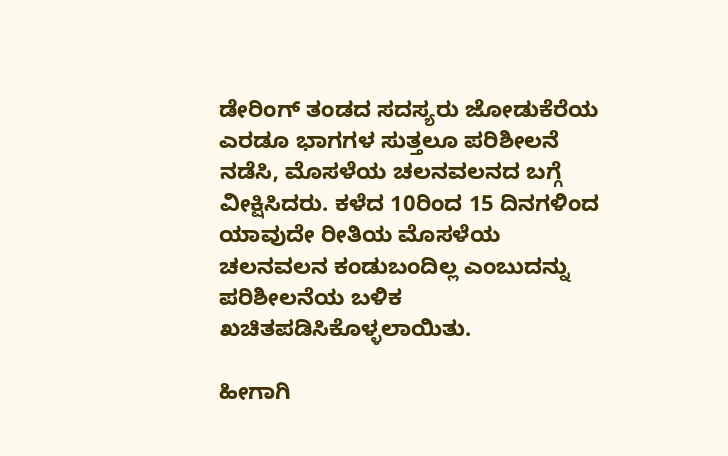ಡೇರಿಂಗ್ ತಂಡದ ಸದಸ್ಯರು ಜೋಡುಕೆರೆಯ ಎರಡೂ ಭಾಗಗಳ ಸುತ್ತಲೂ ಪರಿಶೀಲನೆ ನಡೆಸಿ, ಮೊಸಳೆಯ ಚಲನವಲನದ ಬಗ್ಗೆ ವೀಕ್ಷಿಸಿದರು. ಕಳೆದ 10ರಿಂದ 15 ದಿನಗಳಿಂದ ಯಾವುದೇ ರೀತಿಯ ಮೊಸಳೆಯ ಚಲನವಲನ ಕಂಡುಬಂದಿಲ್ಲ ಎಂಬುದನ್ನು ಪರಿಶೀಲನೆಯ ಬಳಿಕ ಖಚಿತಪಡಿಸಿಕೊಳ್ಳಲಾಯಿತು.

ಹೀಗಾಗಿ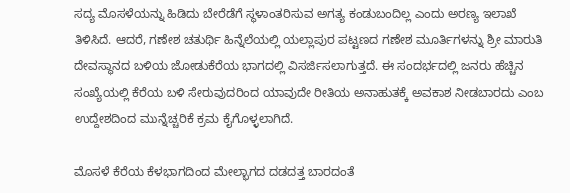ಸದ್ಯ ಮೊಸಳೆಯನ್ನು ಹಿಡಿದು ಬೇರೆಡೆಗೆ ಸ್ಥಳಾಂತರಿಸುವ ಅಗತ್ಯ ಕಂಡುಬಂದಿಲ್ಲ ಎಂದು ಅರಣ್ಯ ಇಲಾಖೆ ತಿಳಿಸಿದೆ. ಆದರೆ, ಗಣೇಶ ಚತುರ್ಥಿ ಹಿನ್ನೆಲೆಯಲ್ಲಿ ಯಲ್ಲಾಪುರ ಪಟ್ಟಣದ ಗಣೇಶ ಮೂರ್ತಿಗಳನ್ನು ಶ್ರೀ ಮಾರುತಿ ದೇವಸ್ಥಾನದ ಬಳಿಯ ಜೋಡುಕೆರೆಯ ಭಾಗದಲ್ಲಿ ವಿಸರ್ಜಿಸಲಾಗುತ್ತದೆ. ಈ ಸಂದರ್ಭದಲ್ಲಿ ಜನರು ಹೆಚ್ಚಿನ ಸಂಖ್ಯೆಯಲ್ಲಿ ಕೆರೆಯ ಬಳಿ ಸೇರುವುದರಿಂದ ಯಾವುದೇ ರೀತಿಯ ಅನಾಹುತಕ್ಕೆ ಅವಕಾಶ ನೀಡಬಾರದು ಎಂಬ ಉದ್ದೇಶದಿಂದ ಮುನ್ನೆಚ್ಚರಿಕೆ ಕ್ರಮ ಕೈಗೊಳ್ಳಲಾಗಿದೆ.

ಮೊಸಳೆ ಕೆರೆಯ ಕೆಳಭಾಗದಿಂದ ಮೇಲ್ಭಾಗದ ದಡದತ್ತ ಬಾರದಂತೆ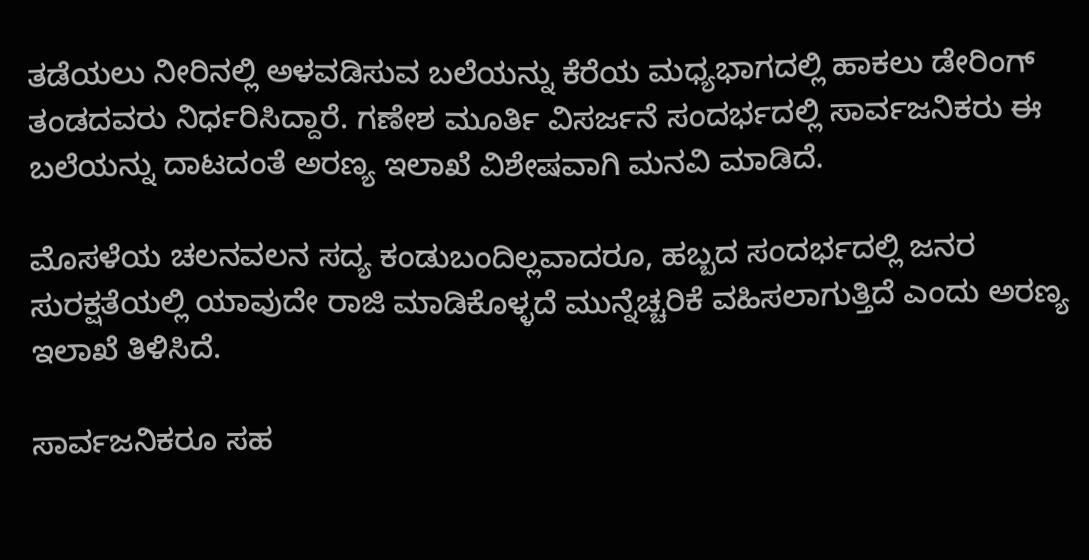ತಡೆಯಲು ನೀರಿನಲ್ಲಿ ಅಳವಡಿಸುವ ಬಲೆಯನ್ನು ಕೆರೆಯ ಮಧ್ಯಭಾಗದಲ್ಲಿ ಹಾಕಲು ಡೇರಿಂಗ್ ತಂಡದವರು ನಿರ್ಧರಿಸಿದ್ದಾರೆ. ಗಣೇಶ ಮೂರ್ತಿ ವಿಸರ್ಜನೆ ಸಂದರ್ಭದಲ್ಲಿ ಸಾರ್ವಜನಿಕರು ಈ ಬಲೆಯನ್ನು ದಾಟದಂತೆ ಅರಣ್ಯ ಇಲಾಖೆ ವಿಶೇಷವಾಗಿ ಮನವಿ ಮಾಡಿದೆ.

ಮೊಸಳೆಯ ಚಲನವಲನ ಸದ್ಯ ಕಂಡುಬಂದಿಲ್ಲವಾದರೂ, ಹಬ್ಬದ ಸಂದರ್ಭದಲ್ಲಿ ಜನರ ಸುರಕ್ಷತೆಯಲ್ಲಿ ಯಾವುದೇ ರಾಜಿ ಮಾಡಿಕೊಳ್ಳದೆ ಮುನ್ನೆಚ್ಚರಿಕೆ ವಹಿಸಲಾಗುತ್ತಿದೆ ಎಂದು ಅರಣ್ಯ ಇಲಾಖೆ ತಿಳಿಸಿದೆ.

ಸಾರ್ವಜನಿಕರೂ ಸಹ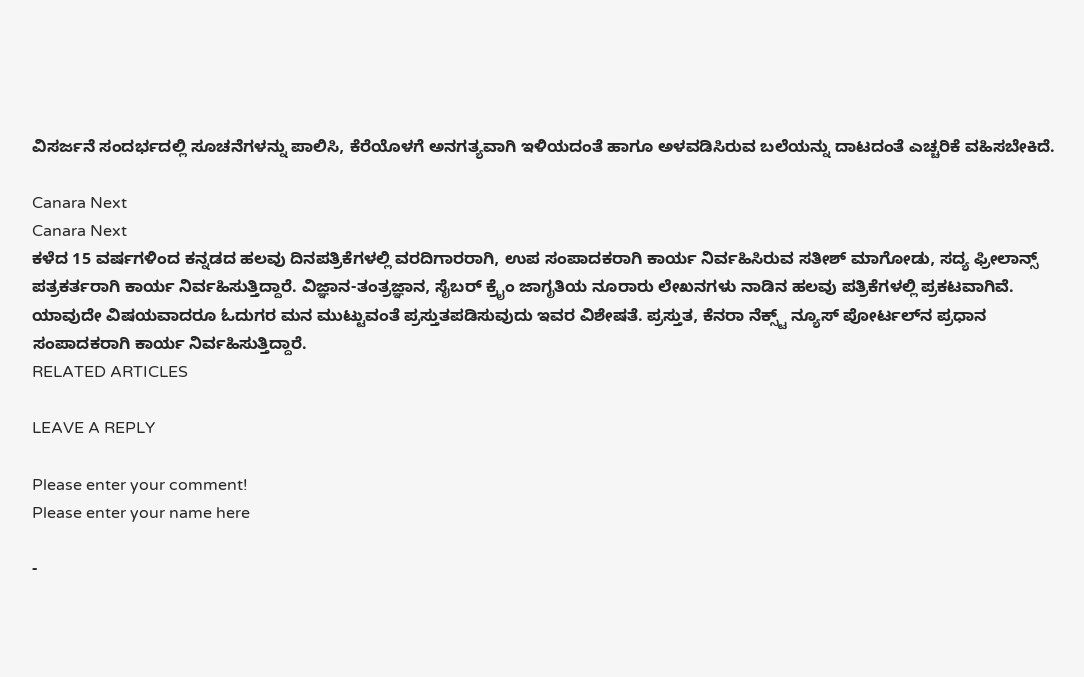ವಿಸರ್ಜನೆ ಸಂದರ್ಭದಲ್ಲಿ ಸೂಚನೆಗಳನ್ನು ಪಾಲಿಸಿ, ಕೆರೆಯೊಳಗೆ ಅನಗತ್ಯವಾಗಿ ಇಳಿಯದಂತೆ ಹಾಗೂ ಅಳವಡಿಸಿರುವ ಬಲೆಯನ್ನು ದಾಟದಂತೆ ಎಚ್ಚರಿಕೆ ವಹಿಸಬೇಕಿದೆ.

Canara Next
Canara Next
ಕಳೆದ 15 ವರ್ಷಗಳಿಂದ ಕನ್ನಡದ ಹಲವು ದಿನಪತ್ರಿಕೆಗಳಲ್ಲಿ ವರದಿಗಾರರಾಗಿ, ಉಪ ಸಂಪಾದಕರಾಗಿ ಕಾರ್ಯ ನಿರ್ವಹಿಸಿರುವ ಸತೀಶ್‌ ಮಾಗೋಡು, ಸದ್ಯ ಫ್ರೀಲಾನ್ಸ್‌ ಪತ್ರಕರ್ತರಾಗಿ ಕಾರ್ಯ ನಿರ್ವಹಿಸುತ್ತಿದ್ದಾರೆ. ವಿಜ್ಞಾನ-ತಂತ್ರಜ್ಞಾನ, ಸೈಬರ್‌ ಕ್ರೈಂ ಜಾಗೃತಿಯ ನೂರಾರು ಲೇಖನಗಳು ನಾಡಿನ ಹಲವು ಪತ್ರಿಕೆಗಳಲ್ಲಿ ಪ್ರಕಟವಾಗಿವೆ. ಯಾವುದೇ ವಿಷಯವಾದರೂ ಓದುಗರ ಮನ ಮುಟ್ಟುವಂತೆ ಪ್ರಸ್ತುತಪಡಿಸುವುದು ಇವರ ವಿಶೇಷತೆ. ಪ್ರಸ್ತುತ, ಕೆನರಾ ನೆಕ್ಸ್ಟ್‌ ನ್ಯೂಸ್‌ ಪೋರ್ಟಲ್‌ನ ಪ್ರಧಾನ ಸಂಪಾದಕರಾಗಿ ಕಾರ್ಯ ನಿರ್ವಹಿಸುತ್ತಿದ್ದಾರೆ.
RELATED ARTICLES

LEAVE A REPLY

Please enter your comment!
Please enter your name here

-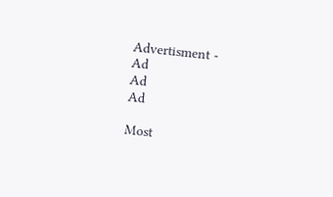Advertisment -
Ad
Ad
Ad

Most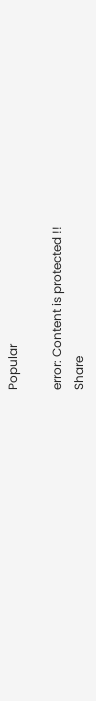Popular

error: Content is protected !!
Share